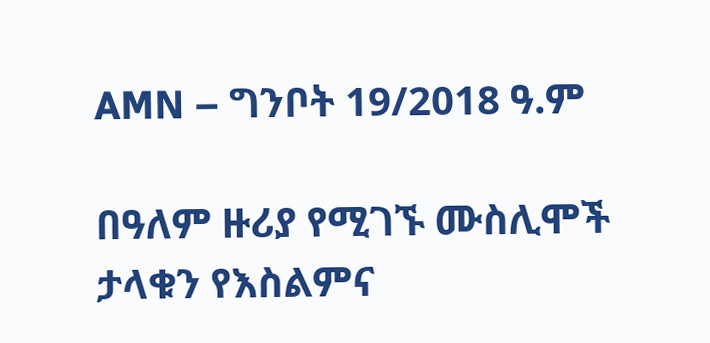AMN – ግንቦት 19/2018 ዓ.ም

በዓለም ዙሪያ የሚገኙ ሙስሊሞች ታላቁን የእስልምና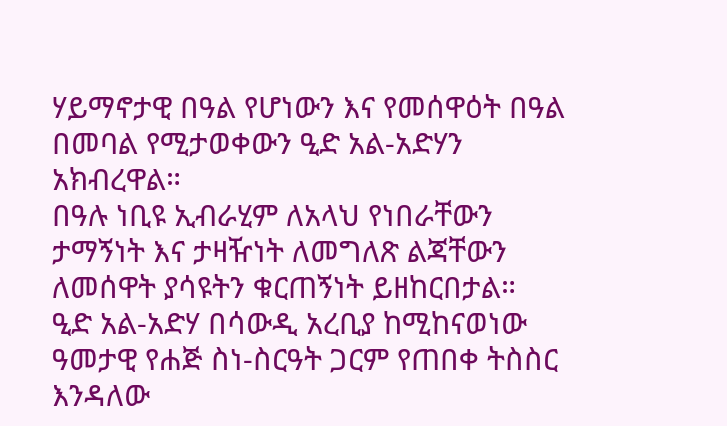ሃይማኖታዊ በዓል የሆነውን እና የመሰዋዕት በዓል በመባል የሚታወቀውን ዒድ አል-አድሃን አክብረዋል።
በዓሉ ነቢዩ ኢብራሂም ለአላህ የነበራቸውን ታማኝነት እና ታዛዥነት ለመግለጽ ልጃቸውን ለመሰዋት ያሳዩትን ቁርጠኝነት ይዘከርበታል።
ዒድ አል-አድሃ በሳውዲ አረቢያ ከሚከናወነው ዓመታዊ የሐጅ ስነ-ስርዓት ጋርም የጠበቀ ትስስር እንዳለው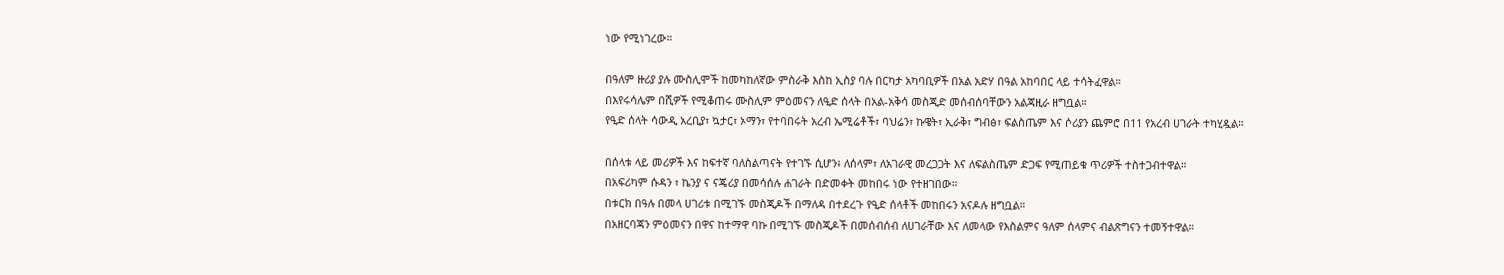ነው የሚነገረው።

በዓለም ዙሪያ ያሉ ሙስሊሞች ከመካከለኛው ምስራቅ እስከ ኢስያ ባሉ በርካታ አካባቢዎች በአል አድሃ በዓል አከባበር ላይ ተሳትፈዋል።
በእየሩሳሌም በሺዎች የሚቆጠሩ ሙስሊም ምዕመናን ለዒድ ሰላት በአል-አቅሳ መስጂድ መሰብሰባቸውን አልጃዚራ ዘግቧል።
የዒድ ሰላት ሳውዲ አረቢያ፣ ኳታር፣ ኦማን፣ የተባበሩት አረብ ኤሚሬቶች፣ ባህሬን፣ ኩዌት፣ ኢራቅ፣ ግብፅ፣ ፍልስጤም እና ሶሪያን ጨምሮ በ11 የአረብ ሀገራት ተካሂዷል።

በሰላቱ ላይ መሪዎች እና ከፍተኛ ባለስልጣናት የተገኙ ሲሆን፥ ለሰላም፣ ለአገራዊ መረጋጋት እና ለፍልስጤም ድጋፍ የሚጠይቁ ጥሪዎች ተስተጋብተዋል።
በአፍሪካም ሱዳን ፣ ኬንያ ና ናጄሪያ በመሳሰሉ ሐገራት በድመቀት መከበሩ ነው የተዘገበው።
በቱርክ በዓሉ በመላ ሀገሪቱ በሚገኙ መስጂዶች በማለዳ በተደረጉ የዒድ ሰላቶች መከበሩን አናዶሉ ዘግቧል።
በአዘርባጃን ምዕመናን በዋና ከተማዋ ባኩ በሚገኙ መስጂዶች በመሰብሰብ ለሀገራቸው እና ለመላው የእስልምና ዓለም ሰላምና ብልጽግናን ተመኝተዋል።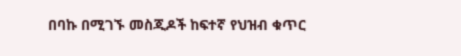በባኩ በሚገኙ መስጂዶች ከፍተኛ የህዝብ ቁጥር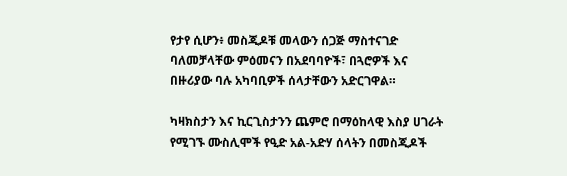የታየ ሲሆን፥ መስጂዶቹ መላውን ሰጋጅ ማስተናገድ ባለመቻላቸው ምዕመናን በአደባባዮች፣ በጓሮዎች እና በዙሪያው ባሉ አካባቢዎች ሰላታቸውን አድርገዋል።

ካዛክስታን እና ኪርጊስታንን ጨምሮ በማዕከላዊ እስያ ሀገራት የሚገኙ ሙስሊሞች የዒድ አል-አድሃ ሰላትን በመስጂዶች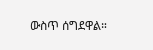ውስጥ ሰግደዋል።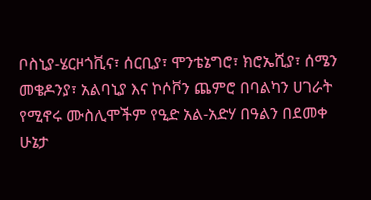ቦስኒያ-ሄርዞጎቪና፣ ሰርቢያ፣ ሞንቴኔግሮ፣ ክሮኤሺያ፣ ሰሜን መቄዶንያ፣ አልባኒያ እና ኮሶቮን ጨምሮ በባልካን ሀገራት የሚኖሩ ሙስሊሞችም የዒድ አል-አድሃ በዓልን በደመቀ ሁኔታ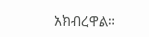አክብረዋል።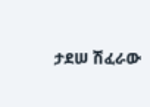ታደሠ ሽፈራው